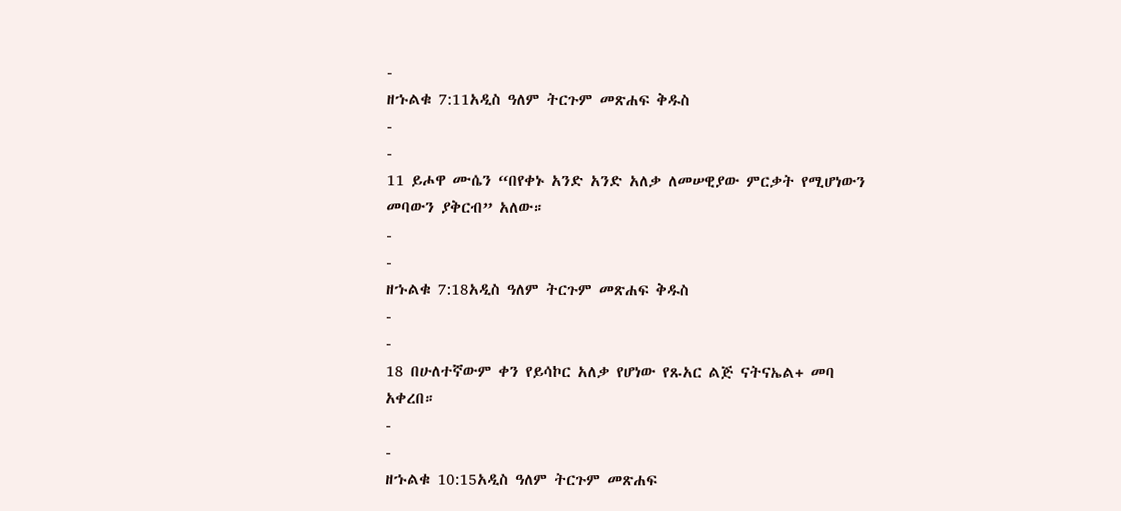-
ዘኁልቁ 7:11አዲስ ዓለም ትርጉም መጽሐፍ ቅዱስ
-
-
11 ይሖዋ ሙሴን “በየቀኑ አንድ አንድ አለቃ ለመሠዊያው ምርቃት የሚሆነውን መባውን ያቅርብ” አለው።
-
-
ዘኁልቁ 7:18አዲስ ዓለም ትርጉም መጽሐፍ ቅዱስ
-
-
18 በሁለተኛውም ቀን የይሳኮር አለቃ የሆነው የጹአር ልጅ ናትናኤል+ መባ አቀረበ።
-
-
ዘኁልቁ 10:15አዲስ ዓለም ትርጉም መጽሐፍ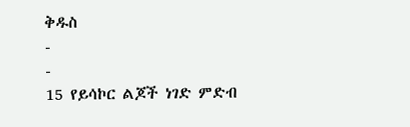ቅዱስ
-
-
15 የይሳኮር ልጆች ነገድ ምድብ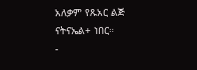አለቃም የጹአር ልጅ ናትናኤል+ ነበር።
-